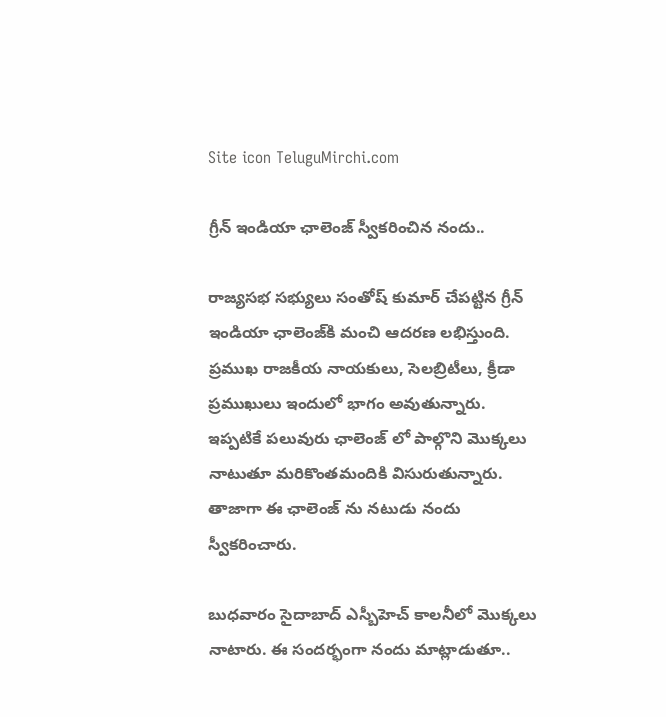Site icon TeluguMirchi.com

గ్రీన్ ఇండియా ఛాలెంజ్‌ స్వీకరించిన నందు..

రాజ్య‌స‌భ సభ్యులు సంతోష్ కుమార్ చేప‌ట్టిన గ్రీన్ ఇండియా ఛాలెంజ్‌కి మంచి ఆద‌ర‌ణ ల‌భిస్తుంది. ప్రముఖ రాజ‌కీయ నాయ‌కులు, సెల‌బ్రిటీలు, క్రీడా ప్ర‌ముఖులు ఇందులో భాగం అవుతున్నారు. ఇప్పటికే పలువురు ఛాలెంజ్ లో పాల్గొని మొక్కలు నాటుతూ మరికొంతమందికి విసురుతున్నారు. తాజాగా ఈ ఛాలెంజ్ ను నటుడు నందు స్వీకరించారు.

బుధవారం సైదాబాద్ ఎస్బీహెచ్ కాలనీలో మొక్కలు నాటారు. ఈ సందర్భంగా నందు మాట్లాడుతూ..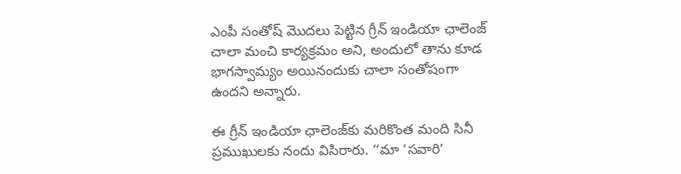ఎంపీ సంతోష్ మొదలు పెట్టిన గ్రీన్ ఇండియా ఛాలెంజ్ చాలా మంచి కార్యక్రమం అని, అందులో తాను కూడ భాగస్వామ్యం అయినందుకు చాలా సంతోషంగా ఉందని అన్నారు.

ఈ గ్రీన్ ఇండియా ఛాలెంజ్‌కు మరికొంత మంది సినీ ప్రముఖులకు నందు విసిరారు. ‘‘మా ‘సవారి’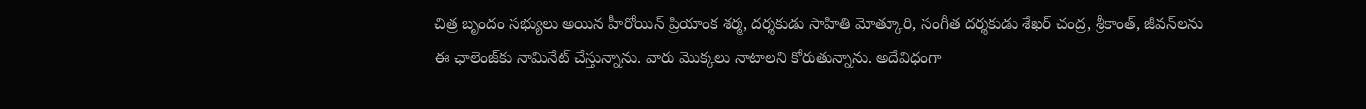చిత్ర బృందం సభ్యులు అయిన హీరోయిన్ ప్రియాంక శర్మ, దర్శకుడు సాహితి మోత్కూరి, సంగీత దర్శకుడు శేఖర్ చంద్ర, శ్రీకాంత్, జీవన్‌లను ఈ ఛాలెంజ్‌కు నామినేట్ చేస్తున్నాను. వారు మొక్కలు నాటాలని కోరుతున్నాను. అదేవిధంగా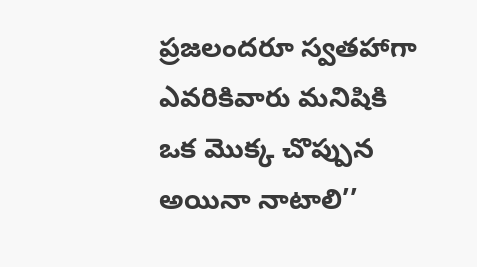ప్రజలందరూ స్వతహాగా ఎవరికివారు మనిషికి ఒక మొక్క చొప్పున అయినా నాటాలి’’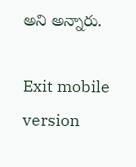అని అన్నారు.

Exit mobile version